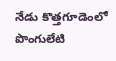నేడు కొత్తగూడెంలో పొంగులేటి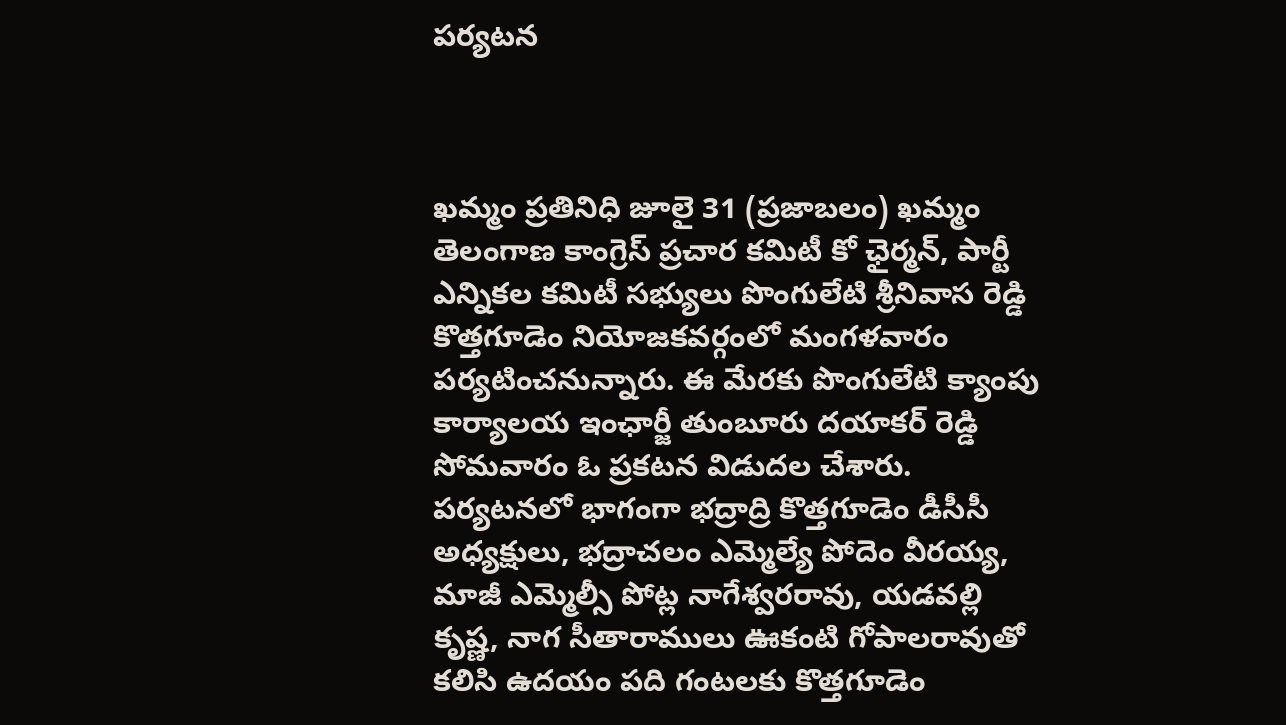పర్యటన



ఖమ్మం ప్రతినిధి జూలై 31 (ప్రజాబలం) ఖమ్మం తెలంగాణ కాంగ్రెస్ ప్రచార కమిటీ కో ఛైర్మన్, పార్టీ ఎన్నికల కమిటీ సభ్యులు పొంగులేటి శ్రీనివాస రెడ్డి కొత్తగూడెం నియోజకవర్గంలో మంగళవారం పర్యటించనున్నారు. ఈ మేరకు పొంగులేటి క్యాంపు కార్యాలయ ఇంఛార్జీ తుంబూరు దయాకర్ రెడ్డి సోమవారం ఓ ప్రకటన విడుదల చేశారు. పర్యటనలో భాగంగా భద్రాద్రి కొత్తగూడెం డీసీసీ అధ్యక్షులు, భద్రాచలం ఎమ్మెల్యే పోదెం వీరయ్య, మాజీ ఎమ్మెల్సీ పోట్ల నాగేశ్వరరావు, యడవల్లి కృష్ణ, నాగ సీతారాములు ఊకంటి గోపాలరావుతో కలిసి ఉదయం పది గంటలకు కొత్తగూడెం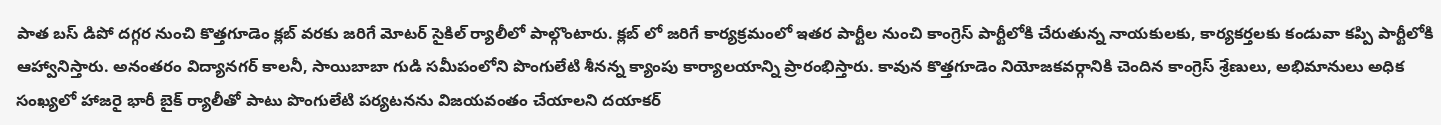పాత బస్ డిపో దగ్గర నుంచి కొత్తగూడెం క్లబ్ వరకు జరిగే మోటర్ సైకిల్ ర్యాలీలో పాల్గొంటారు. క్లబ్ లో జరిగే కార్యక్రమంలో ఇతర పార్టీల నుంచి కాంగ్రెస్ పార్టీలోకి చేరుతున్న నాయకులకు, కార్యకర్తలకు కండువా కప్పి పార్టీలోకి ఆహ్వానిస్తారు. అనంతరం విద్యానగర్ కాలనీ, సాయిబాబా గుడి సమీపంలోని పొంగులేటి శీనన్న క్యాంపు కార్యాలయాన్ని ప్రారంభిస్తారు. కావున కొత్తగూడెం నియోజకవర్గానికి చెందిన కాంగ్రెస్ శ్రేణులు, అభిమానులు అధిక సంఖ్యలో హాజరై భారీ బైక్ ర్యాలీతో పాటు పొంగులేటి పర్యటనను విజయవంతం చేయాలని దయాకర్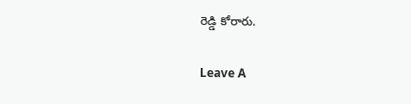రెడ్డి కోరారు.

Leave A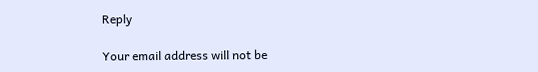Reply

Your email address will not be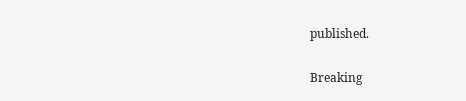published.

Breaking